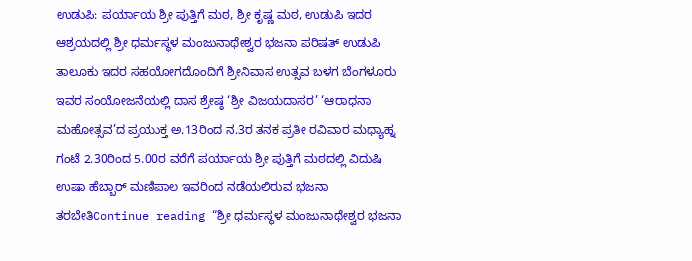ಉಡುಪಿ: ಪರ್ಯಾಯ ಶ್ರೀ ಪುತ್ತಿಗೆ ಮಠ, ಶ್ರೀ ಕೃಷ್ಣ ಮಠ, ಉಡುಪಿ ಇದರ ಆಶ್ರಯದಲ್ಲಿ ಶ್ರೀ ಧರ್ಮಸ್ಥಳ ಮಂಜುನಾಥೇಶ್ವರ ಭಜನಾ ಪರಿಷತ್ ಉಡುಪಿ ತಾಲೂಕು ಇದರ ಸಹಯೋಗದೊಂದಿಗೆ ಶ್ರೀನಿವಾಸ ಉತ್ಸವ ಬಳಗ ಬೆಂಗಳೂರು ಇವರ ಸಂಯೋಜನೆಯಲ್ಲಿ ದಾಸ ಶ್ರೇಷ್ಠ ‘ಶ್ರೀ ವಿಜಯದಾಸರ’ ‘ಆರಾಧನಾ ಮಹೋತ್ಸವ’ದ ಪ್ರಯುಕ್ತ ಅ.13ರಿಂದ ನ.3ರ ತನಕ ಪ್ರತೀ ರವಿವಾರ ಮಧ್ಯಾಹ್ನ ಗಂಟೆ 2.30ರಿಂದ 5.00ರ ವರೆಗೆ ಪರ್ಯಾಯ ಶ್ರೀ ಪುತ್ತಿಗೆ ಮಠದಲ್ಲಿ ವಿದುಷಿ ಉಷಾ ಹೆಬ್ಬಾರ್ ಮಣಿಪಾಲ ಇವರಿಂದ ನಡೆಯಲಿರುವ ಭಜನಾ ತರಬೇತಿContinue reading “ಶ್ರೀ ಧರ್ಮಸ್ಥಳ ಮಂಜುನಾಥೇಶ್ವರ ಭಜನಾ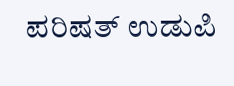ಪರಿಷತ್ ಉಡುಪಿ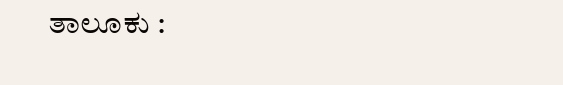ತಾಲೂಕು :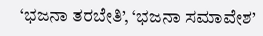‘ಭಜನಾ ತರಬೇತಿ’, ‘ಭಜನಾ ಸಮಾವೇಶ’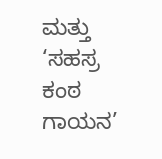ಮತ್ತು ‘ಸಹಸ್ರ ಕಂಠ ಗಾಯನ’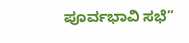ಪೂರ್ವಭಾವಿ ಸಭೆ”